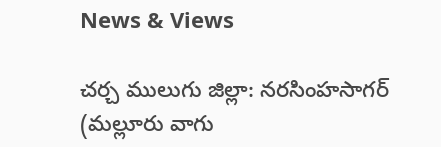News & Views

చర్చ ములుగు జిల్లా: నరసింహసాగర్ (మల్లూరు వాగు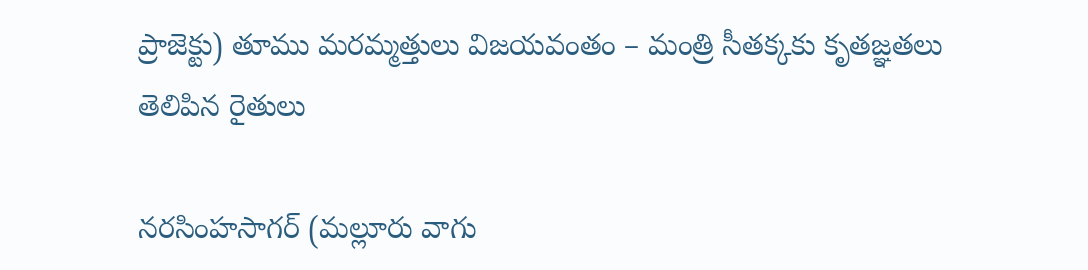ప్రాజెక్టు) తూము మరమ్మత్తులు విజయవంతం – మంత్రి సీతక్కకు కృతజ్ఞతలు తెలిపిన రైతులు

నరసింహసాగర్ (మల్లూరు వాగు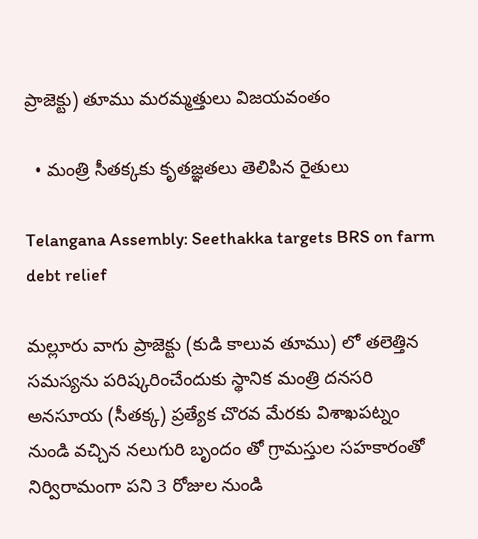ప్రాజెక్టు) తూము మరమ్మత్తులు విజయవంతం

  • మంత్రి సీతక్కకు కృతజ్ఞతలు తెలిపిన రైతులు

Telangana Assembly: Seethakka targets BRS on farm debt relief

మల్లూరు వాగు ప్రాజెక్టు (కుడి కాలువ తూము) లో తలెత్తిన సమస్యను పరిష్కరించేందుకు స్థానిక మంత్రి దనసరి అనసూయ (సీతక్క) ప్రత్యేక చొరవ మేరకు విశాఖపట్నం నుండి వచ్చిన నలుగురి బృందం తో గ్రామస్తుల సహకారంతో నిర్విరామంగా పని 3 రోజుల నుండి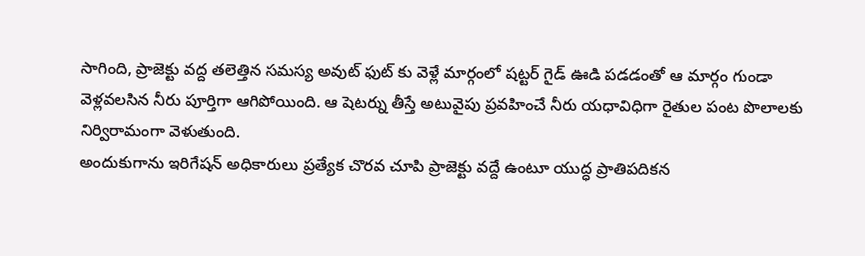సాగింది, ప్రాజెక్టు వద్ద తలెత్తిన సమస్య అవుట్ ఫుట్ కు వెళ్లే మార్గంలో షట్టర్ గైడ్ ఊడి పడడంతో ఆ మార్గం గుండా వెళ్లవలసిన నీరు పూర్తిగా ఆగిపోయింది. ఆ షెటర్ను తీస్తే అటువైపు ప్రవహించే నీరు యధావిధిగా రైతుల పంట పొలాలకు నిర్విరామంగా వెళుతుంది.
అందుకుగాను ఇరిగేషన్ అధికారులు ప్రత్యేక చొరవ చూపి ప్రాజెక్టు వద్దే ఉంటూ యుద్ధ ప్రాతిపదికన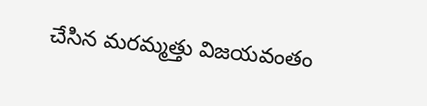చేసిన మరమ్మత్తు విజయవంతం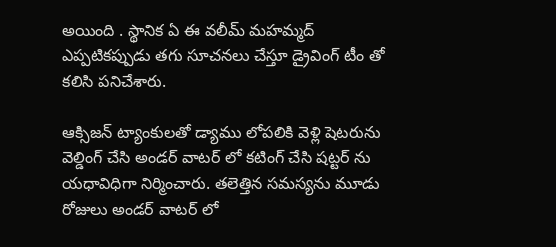అయింది . స్థానిక ఏ ఈ వలీమ్ మహమ్మద్ ఎప్పటికప్పుడు తగు సూచనలు చేస్తూ డ్రైవింగ్ టీం తో కలిసి పనిచేశారు.

ఆక్సిజన్ ట్యాంకులతో డ్యాము లోపలికి వెళ్లి షెటరును వెల్డింగ్ చేసి అండర్ వాటర్ లో కటింగ్ చేసి షట్టర్ ను యధావిధిగా నిర్మించారు. తలెత్తిన సమస్యను మూడు రోజులు అండర్ వాటర్ లో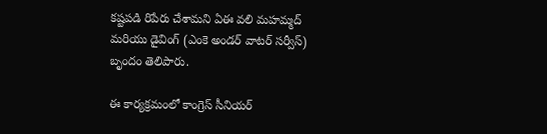కష్టపడి రిపేరు చేశామని ఏఈ వలి మహమ్మద్ మరియు డైవింగ్ (ఎంకె అండర్ వాటర్ సర్వీస్) బృందం తెలిపారు.

ఈ కార్యక్రమంలో కాంగ్రెస్ సీనియర్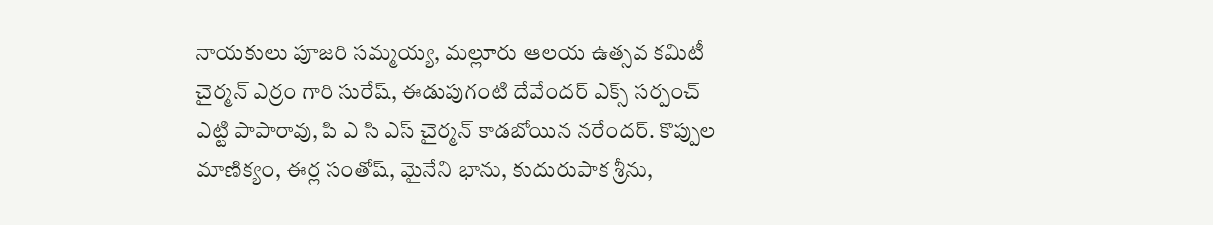నాయకులు పూజరి సమ్మయ్య, మల్లూరు ఆలయ ఉత్సవ కమిటీ చైర్మన్ ఎర్రం గారి సురేష్, ఈడుపుగంటి దేవేందర్ ఎక్స్ సర్పంచ్ ఎట్టి పాపారావు, పి ఎ సి ఎస్ చైర్మన్ కాడబోయిన నరేందర్. కొప్పుల మాణిక్యం, ఈర్ల సంతోష్, మైనేని భాను, కుదురుపాక శ్రీను,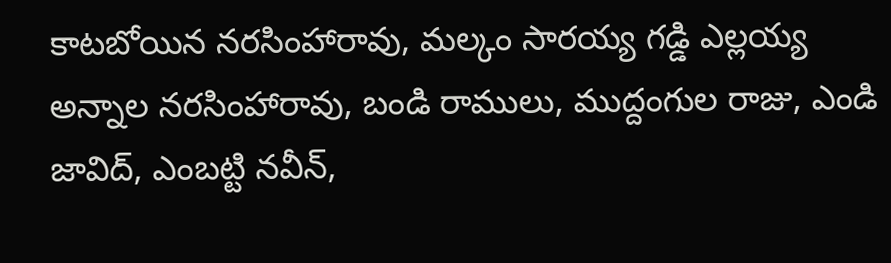కాటబోయిన నరసింహారావు, మల్కం సారయ్య గడ్డి ఎల్లయ్య అన్నాల నరసింహారావు, బండి రాములు, ముద్దంగుల రాజు, ఎండి జావిద్, ఎంబట్టి నవీన్,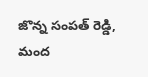జొన్న సంపత్ రెడ్డి, మంద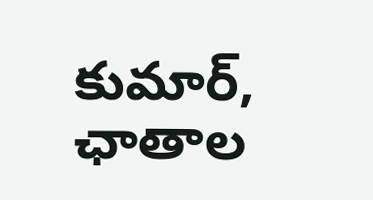కుమార్, ఛాతాల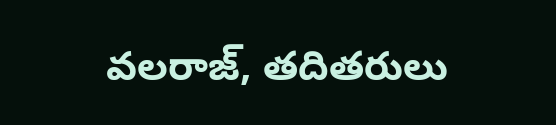వలరాజ్, తదితరులు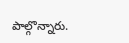పాల్గొన్నారు.